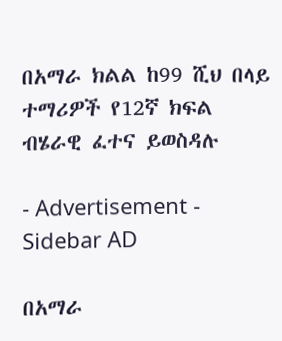በአማራ ክልል ከ99 ሺህ በላይ ተማሪዎች የ12ኛ ክፍል ብሄራዊ ፈተና ይወስዳሉ

- Advertisement -
Sidebar AD

በአማራ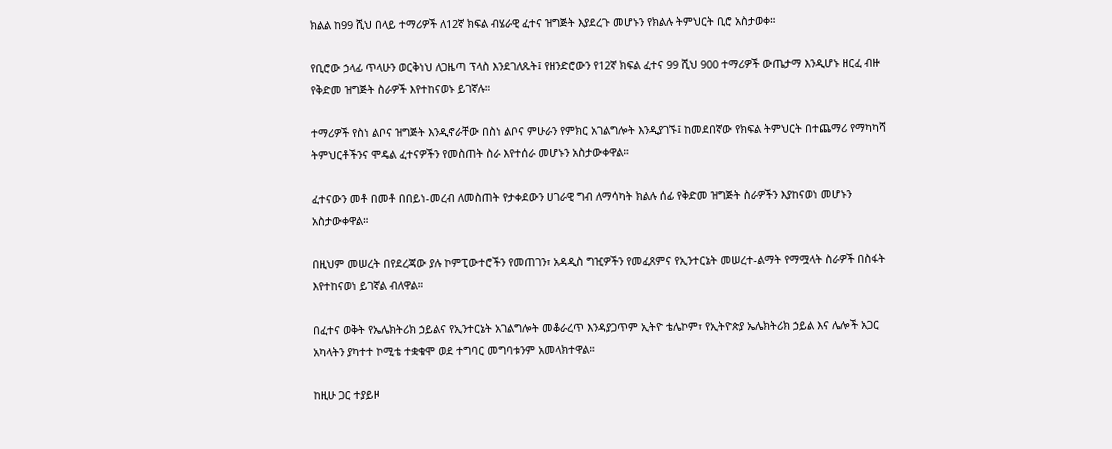ክልል ከ99 ሺህ በላይ ተማሪዎች ለ12ኛ ክፍል ብሄራዊ ፈተና ዝግጅት እያደረጉ መሆኑን የክልሉ ትምህርት ቢሮ አስታወቀ።

የቢሮው ኃላፊ ጥላሁን ወርቅነህ ለጋዜጣ ፕላስ እንደገለጹት፤ የዘንድሮውን የ12ኛ ክፍል ፈተና 99 ሺህ 900 ተማሪዎች ውጤታማ እንዲሆኑ ዘርፈ ብዙ የቅድመ ዝግጅት ስራዎች እየተከናወኑ ይገኛሉ።

ተማሪዎች የስነ ልቦና ዝግጅት እንዲኖራቸው በስነ ልቦና ምሁራን የምክር አገልግሎት እንዲያገኙ፤ ከመደበኛው የክፍል ትምህርት በተጨማሪ የማካካሻ ትምህርቶችንና ሞዴል ፈተናዎችን የመስጠት ስራ እየተሰራ መሆኑን አስታውቀዋል።

ፈተናውን መቶ በመቶ በበይነ-መረብ ለመስጠት የታቀደውን ሀገራዊ ግብ ለማሳካት ክልሉ ሰፊ የቅድመ ዝግጅት ስራዎችን እያከናወነ መሆኑን አስታውቀዋል።

በዚህም መሠረት በየደረጃው ያሉ ኮምፒውተሮችን የመጠገን፣ አዳዲስ ግዢዎችን የመፈጸምና የኢንተርኔት መሠረተ-ልማት የማሟላት ስራዎች በስፋት እየተከናወነ ይገኛል ብለዋል።

በፈተና ወቅት የኤሌክትሪክ ኃይልና የኢንተርኔት አገልግሎት መቆራረጥ እንዳያጋጥም ኢትዮ ቴሌኮም፣ የኢትዮጵያ ኤሌክትሪክ ኃይል እና ሌሎች አጋር አካላትን ያካተተ ኮሚቴ ተቋቁሞ ወደ ተግባር መግባቱንም አመላክተዋል።

ከዚሁ ጋር ተያይዞ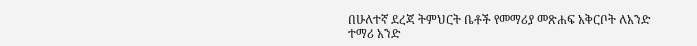በሁለተኛ ደረጃ ትምህርት ቤቶች የመማሪያ መጽሐፍ አቅርቦት ለአንድ ተማሪ አንድ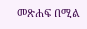መጽሐፍ በሚል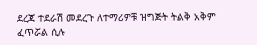ደረጃ ተደራሽ መደረጉ ለተማሪዎቹ ዝግጅት ትልቅ አቅም ፈጥሯል ሲሉ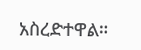አስረድተዋል።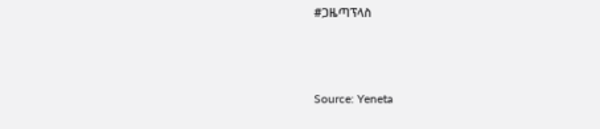#ጋዜጣፕላስ



Source: Yeneta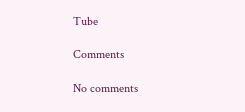Tube

Comments

No comments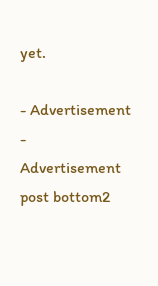yet.

- Advertisement -
Advertisement post bottom2